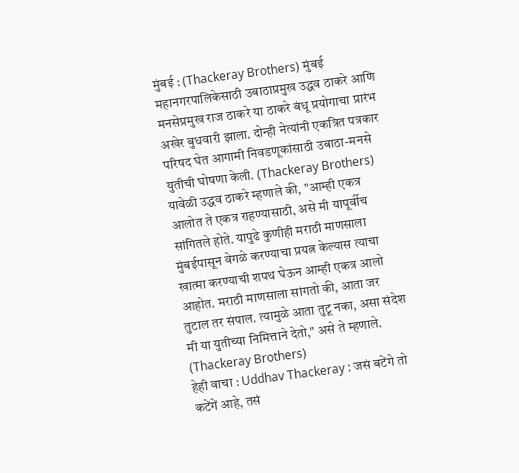मुंबई : (Thackeray Brothers) मुंबई महानगरपालिकेसाठी उबाठाप्रमुख उद्धव ठाकरे आणि मनसेप्रमुख राज ठाकरे या ठाकरे बंधू प्रयोगाचा प्रारंभ अखेर बुधवारी झाला. दोन्ही नेत्यांनी एकत्रित पत्रकार परिषद घेत आगामी निवडणूकांसाठी उबाठा-मनसे युतीची घोषणा केली. (Thackeray Brothers)
यावेळी उद्धव ठाकरे म्हणाले की, "आम्ही एकत्र आलोत ते एकत्र राहण्यासाठी, असे मी यापूर्वीच सांगितले होते. यापुढे कुणीही मराठी माणसाला मुंबईपासून वेगळे करण्याचा प्रयत्न केल्यास त्याचा खात्मा करण्याची शपथ घेऊन आम्ही एकत्र आलो आहोत. मराठी माणसाला सांगतो की, आता जर तुटाल तर संपाल. त्यामुळे आता तुटू नका, असा संदेश मी या युतीच्या निमित्ताने देतो," असे ते म्हणाले. (Thackeray Brothers)
हेही वाचा : Uddhav Thackeray : जसं बटेंगे तो कटेंगें आहे, तसं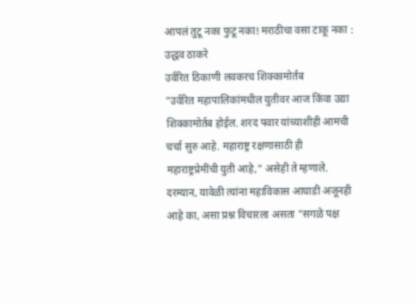आपलं तुटू नका फुटू नका! मराठीचा वसा टाकू नका : उद्धव ठाकरे
उर्वरित ठिकाणी लवकरच शिक्कामोर्तब
"उर्वरित महापालिकांमधील युतीवर आज किंवा उद्या शिक्कामोर्तब होईल. शरद पवार यांच्याशीही आमची चर्चा सुरु आहे. महाराष्ट्र रक्षणासाठी ही महाराष्ट्रप्रेमींची युती आहे," असेही ते म्हणाले. दरम्यान, यावेळी त्यांना महाविकास आघाडी अजूनही आहे का, असा प्रश्न विचारला असता "सगळे पक्ष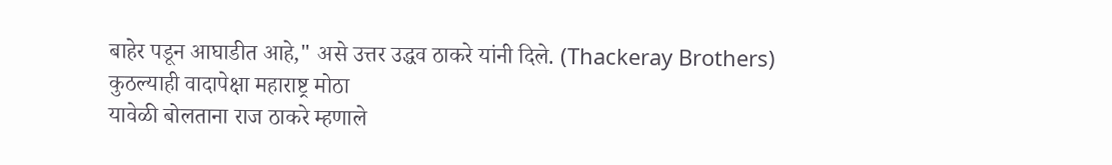बाहेर पडून आघाडीत आहे," असे उत्तर उद्धव ठाकरे यांनी दिले. (Thackeray Brothers)
कुठल्याही वादापेक्षा महाराष्ट्र मोठा
यावेळी बोलताना राज ठाकरे म्हणाले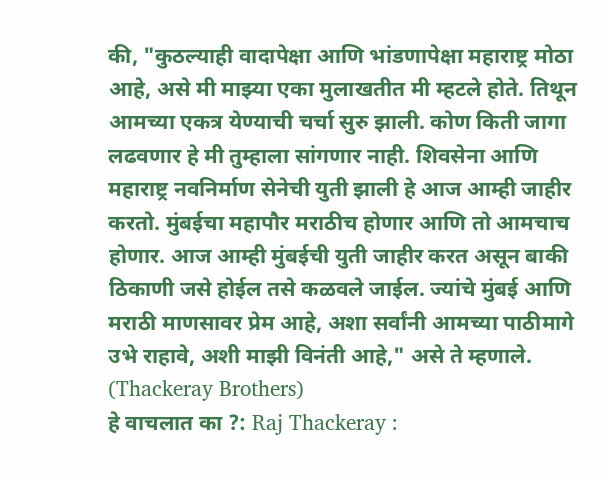की, "कुठल्याही वादापेक्षा आणि भांडणापेक्षा महाराष्ट्र मोठा आहे, असे मी माझ्या एका मुलाखतीत मी म्हटले होते. तिथून आमच्या एकत्र येण्याची चर्चा सुरु झाली. कोण किती जागा लढवणार हे मी तुम्हाला सांगणार नाही. शिवसेना आणि महाराष्ट्र नवनिर्माण सेनेची युती झाली हे आज आम्ही जाहीर करतो. मुंबईचा महापौर मराठीच होणार आणि तो आमचाच होणार. आज आम्ही मुंबईची युती जाहीर करत असून बाकी ठिकाणी जसे होईल तसे कळवले जाईल. ज्यांचे मुंबई आणि मराठी माणसावर प्रेम आहे, अशा सर्वांनी आमच्या पाठीमागे उभे राहावे, अशी माझी विनंती आहे," असे ते म्हणाले. (Thackeray Brothers)
हे वाचलात का ?: Raj Thackeray :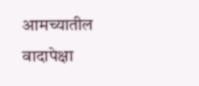आमच्यातील वादापेक्षा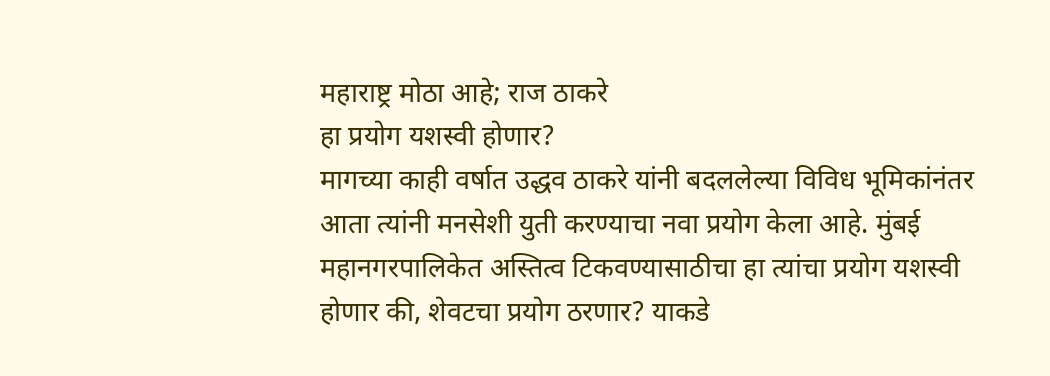महाराष्ट्र मोठा आहे; राज ठाकरे
हा प्रयोग यशस्वी होणार?
मागच्या काही वर्षात उद्धव ठाकरे यांनी बदललेल्या विविध भूमिकांनंतर आता त्यांनी मनसेशी युती करण्याचा नवा प्रयोग केला आहे. मुंबई महानगरपालिकेत अस्तित्व टिकवण्यासाठीचा हा त्यांचा प्रयोग यशस्वी होणार की, शेवटचा प्रयोग ठरणार? याकडे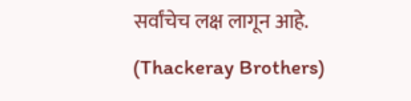सर्वांचेच लक्ष लागून आहे. (Thackeray Brothers)